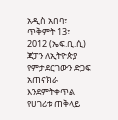አዲስ አበባ፣ ጥቅምት 13፣ 2012 (ኤፍ.ቢ.ሲ) ጃፓን ለኢትዮጵያ የምታደርገውን ድጋፍ አጠናክራ እንደምትቀጥል የሀገሪቱ ጠቅላይ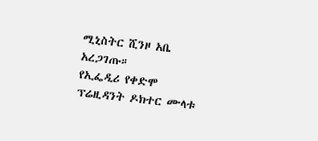ሚኒስትር ሺንዞ አቤ አረጋገጡ።
የኢፌዲሪ የቀድሞ ፕሬዚዳንት ዶክተር ሙላቱ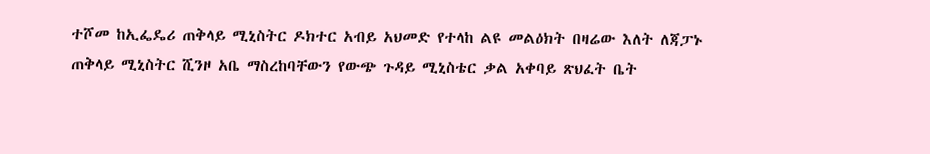ተሾመ ከኢፌዴሪ ጠቅላይ ሚኒስትር ዶክተር አብይ አህመድ የተላከ ልዩ መልዕክት በዛሬው እለት ለጃፓኑ ጠቅላይ ሚኒስትር ሺንዞ አቤ ማስረከባቸውን የውጭ ጉዳይ ሚኒስቴር ቃል አቀባይ ጽህፈት ቤት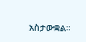አስታውቋል።